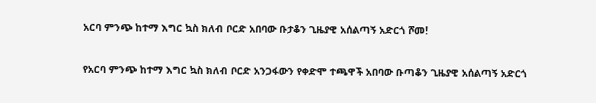አርባ ምንጭ ከተማ እግር ኳስ ክለብ ቦርድ አበባው ቡታቆን ጊዜያዊ አሰልጣኝ አድርጎ ሾመ!

የአርባ ምንጭ ከተማ እግር ኳስ ክለብ ቦርድ አንጋፋውን የቀድሞ ተጫዋች አበባው ቡጣቆን ጊዜያዊ አሰልጣኝ አድርጎ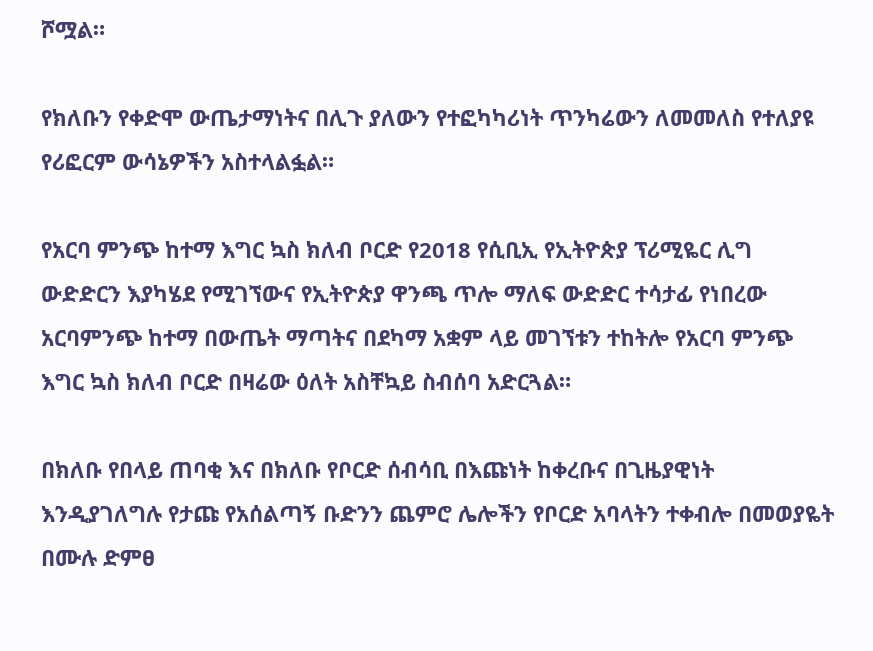ሾሟል።

የክለቡን የቀድሞ ውጤታማነትና በሊጉ ያለውን የተፎካካሪነት ጥንካሬውን ለመመለስ የተለያዩ የሪፎርም ውሳኔዎችን አስተላልፏል።

የአርባ ምንጭ ከተማ እግር ኳስ ክለብ ቦርድ የ2018 የሲቢኢ የኢትዮጵያ ፕሪሚዬር ሊግ ውድድርን እያካሄደ የሚገኘውና የኢትዮጵያ ዋንጫ ጥሎ ማለፍ ውድድር ተሳታፊ የነበረው አርባምንጭ ከተማ በውጤት ማጣትና በደካማ አቋም ላይ መገኘቱን ተከትሎ የአርባ ምንጭ እግር ኳስ ክለብ ቦርድ በዛሬው ዕለት አስቸኳይ ስብሰባ አድርጓል።

በክለቡ የበላይ ጠባቂ እና በክለቡ የቦርድ ሰብሳቢ በእጩነት ከቀረቡና በጊዜያዊነት እንዲያገለግሉ የታጩ የአሰልጣኝ ቡድንን ጨምሮ ሌሎችን የቦርድ አባላትን ተቀብሎ በመወያዬት በሙሉ ድምፀ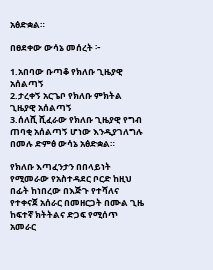አፅድቋል።

በፀደቀው ውሳኔ መሰረት ፦

1.አበባው ቡጣቆ የክለቡ ጊዜያዊ አሰልጣኝ
2.ታረቀኝ አርጌቦ የክለቡ ምክትል ጊዜያዊ አሰልጣኝ
3.ሰለሺ ሺፈራው የክለቡ ጊዜያዊ የግብ ጠባቂ አሰልጣኝ ሆነው እንዲያገለግሉ በመሉ ድምፅ ውሳኔ አፅድቋል።

የክለቡ እጣፈንታን በበላይነት የሚመራው የአስተዳደር ቦርድ ከዚህ በፊት ከነበረው በእጅጉ የተሻለና የተቀናጀ አሰራር በመዘርጋት በሙል ጊዜ ከፍተኛ ክትትልና ድጋፍ የሚሰጥ አመራር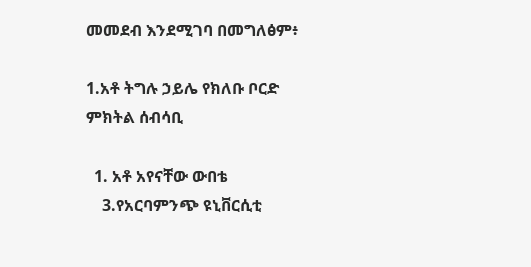መመደብ እንደሚገባ በመግለፅም፥

1.አቶ ትግሉ ኃይሌ የክለቡ ቦርድ ምክትል ሰብሳቢ

  1. አቶ አየናቸው ውበቴ
    3.የአርባምንጭ ዩኒቨርሲቲ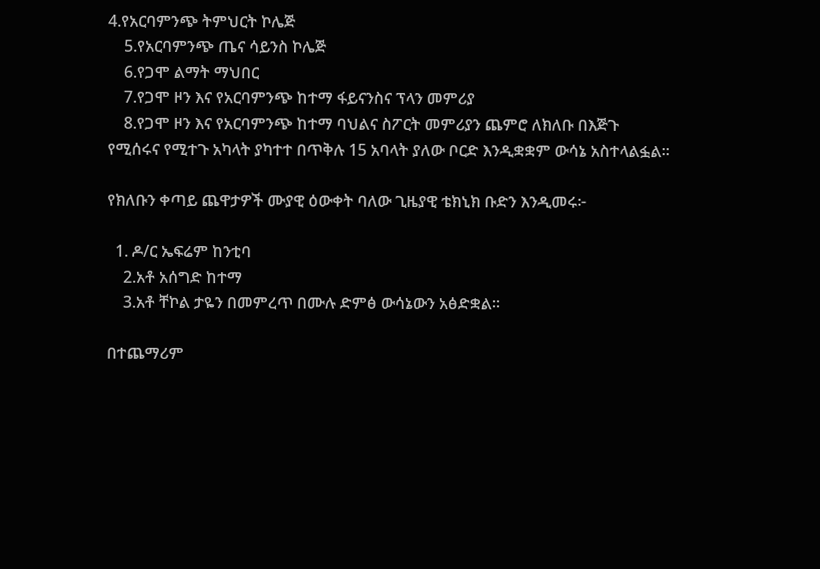4.የአርባምንጭ ትምህርት ኮሌጅ
    5.የአርባምንጭ ጤና ሳይንስ ኮሌጅ
    6.የጋሞ ልማት ማህበር
    7.የጋሞ ዞን እና የአርባምንጭ ከተማ ፋይናንስና ፕላን መምሪያ
    8.የጋሞ ዞን እና የአርባምንጭ ከተማ ባህልና ስፖርት መምሪያን ጨምሮ ለክለቡ በእጅጉ የሚሰሩና የሚተጉ አካላት ያካተተ በጥቅሉ 15 አባላት ያለው ቦርድ እንዲቋቋም ውሳኔ አስተላልፏል።

የክለቡን ቀጣይ ጨዋታዎች ሙያዊ ዕውቀት ባለው ጊዜያዊ ቴክኒክ ቡድን እንዲመሩ፦

  1. ዶ/ር ኤፍሬም ከንቲባ
    2.አቶ አሰግድ ከተማ
    3.አቶ ቸኮል ታዬን በመምረጥ በሙሉ ድምፅ ውሳኔውን አፅድቋል።

በተጨማሪም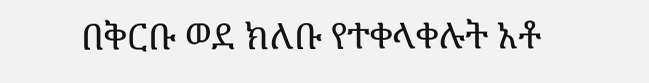በቅርቡ ወደ ክለቡ የተቀላቀሉት አቶ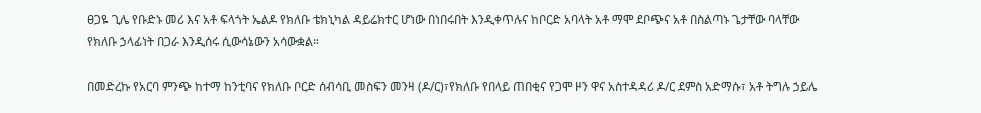ፀጋዬ ጊሌ የቡድኑ መሪ እና አቶ ፍላጎት ኤልዶ የክለቡ ቴክኒካል ዳይሬክተር ሆነው በነበሩበት እንዲቀጥሉና ከቦርድ አባላት አቶ ማሞ ደቦጭና አቶ በስልጣኑ ጌታቸው ባላቸው የክለቡ ኃላፊነት በጋራ እንዲሰሩ ሲውሳኔውን አሳውቋል።

በመድረኩ የአርባ ምንጭ ከተማ ከንቲባና የክለቡ ቦርድ ሰብሳቢ መስፍን መንዛ (ዶ/ር)፣የክለቡ የበላይ ጠበቂና የጋሞ ዞን ዋና አስተዳዳሪ ዶ/ር ደምስ አድማሱ፣ አቶ ትግሉ ኃይሌ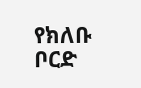የክለቡ ቦርድ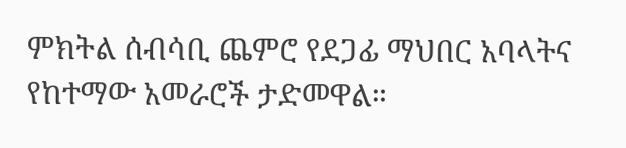ምክትል ሰብሳቢ ጨምሮ የደጋፊ ማህበር አባላትና የከተማው አመራሮች ታድመዋል።